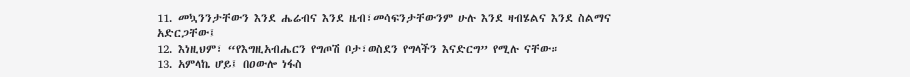11. መኳንንታቸውን እንደ ሔሬብና እንደ ዜብ፣መሳፍንታቸውንም ሁሉ እንደ ዛብሄልና እንደ ስልማና አድርጋቸው፤
12. እነዚህም፣ “የእግዚአብሔርን የግጦሽ ቦታ፣ወስደን የግላችን እናድርግ” የሚሉ ናቸው።
13. አምላኬ ሆይ፤ በዐውሎ ነፋስ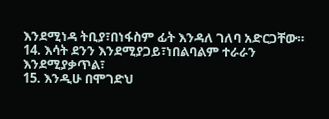እንደሚነዳ ትቢያ፣በነፋስም ፊት እንዳለ ገለባ አድርጋቸው።
14. እሳት ደንን እንደሚያጋይ፣ነበልባልም ተራራን እንደሚያቃጥል፣
15. እንዲሁ በሞገድህ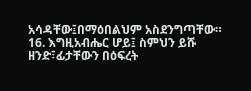አሳዳቸው፤በማዕበልህም አስደንግጣቸው።
16. እግዚአብሔር ሆይ፤ ስምህን ይሹ ዘንድ፣ፊታቸውን በዕፍረት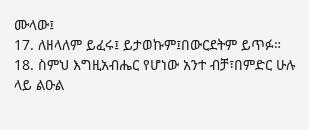ሙላው፤
17. ለዘላለም ይፈሩ፤ ይታወኩም፤በውርደትም ይጥፉ።
18. ስምህ እግዚአብሔር የሆነው አንተ ብቻ፣በምድር ሁሉ ላይ ልዑል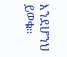እንደሆንህ ይወቁ።